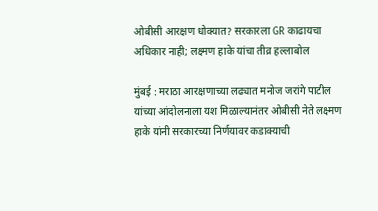ओबीसी आरक्षण धोक्यात? सरकारला GR काढायचा अधिकार नाही; लक्ष्मण हाके यांचा तीव्र हल्लाबोल

मुंबई : मराठा आरक्षणाच्या लढ्यात मनोज जरांगे पाटील यांच्या आंदोलनाला यश मिळाल्यानंतर ओबीसी नेते लक्ष्मण हाके यांनी सरकारच्या निर्णयावर कडाक्याची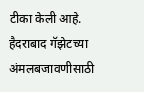टीका केली आहे. हैदराबाद गॅझेटच्या अंमलबजावणीसाठी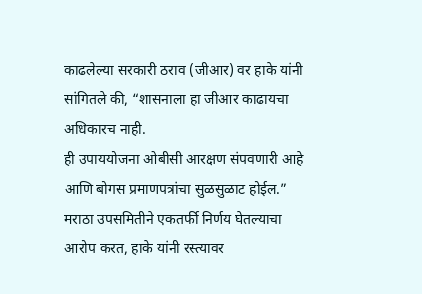काढलेल्या सरकारी ठराव (जीआर) वर हाके यांनी सांगितले की, “शासनाला हा जीआर काढायचा अधिकारच नाही.
ही उपाययोजना ओबीसी आरक्षण संपवणारी आहे आणि बोगस प्रमाणपत्रांचा सुळसुळाट होईल.” मराठा उपसमितीने एकतर्फी निर्णय घेतल्याचा आरोप करत, हाके यांनी रस्त्यावर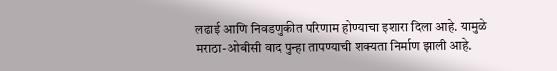लढाई आणि निवडणुकीत परिणाम होण्याचा इशारा दिला आहे. यामुळे मराठा-ओबीसी वाद पुन्हा तापण्याची शक्यता निर्माण झाली आहे.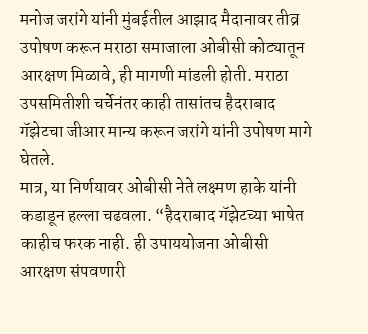मनोज जरांगे यांनी मुंबईतील आझाद मैदानावर तीव्र उपोषण करून मराठा समाजाला ओबीसी कोट्यातून आरक्षण मिळावे, ही मागणी मांडली होती. मराठा उपसमितीशी चर्चेनंतर काही तासांतच हैदराबाद गॅझेटचा जीआर मान्य करून जरांगे यांनी उपोषण मागे घेतले.
मात्र, या निर्णयावर ओबीसी नेते लक्ष्मण हाके यांनी कडाडून हल्ला चढवला. “हैदराबाद गॅझेटच्या भाषेत काहीच फरक नाही. ही उपाययोजना ओबीसी आरक्षण संपवणारी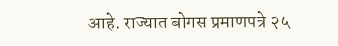आहे. राज्यात बोगस प्रमाणपत्रे २५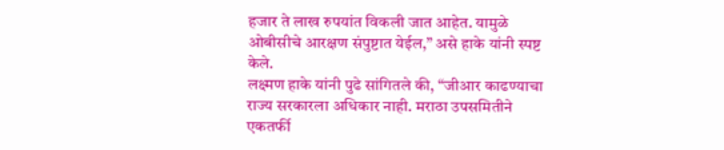हजार ते लाख रुपयांत विकली जात आहेत. यामुळे ओबीसीचे आरक्षण संपुष्टात येईल,” असे हाके यांनी स्पष्ट केले.
लक्ष्मण हाके यांनी पुढे सांगितले की, “जीआर काढण्याचा राज्य सरकारला अधिकार नाही. मराठा उपसमितीने एकतर्फी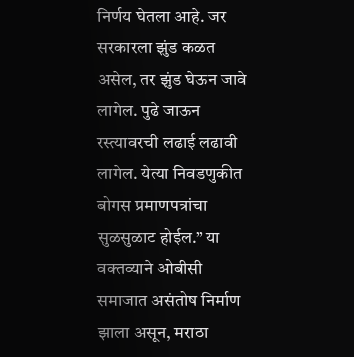निर्णय घेतला आहे. जर सरकारला झुंड कळत असेल, तर झुंड घेऊन जावे लागेल. पुढे जाऊन रस्त्यावरची लढाई लढावी लागेल. येत्या निवडणुकीत बोगस प्रमाणपत्रांचा सुळसुळाट होईल.” या वक्तव्याने ओबीसी समाजात असंतोष निर्माण झाला असून, मराठा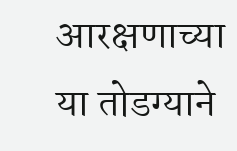आरक्षणाच्या या तोडग्याने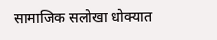सामाजिक सलोखा धोक्यात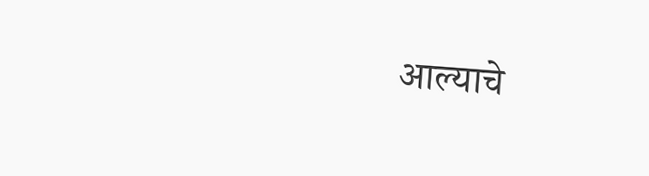आल्याचे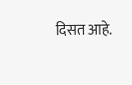दिसत आहे.